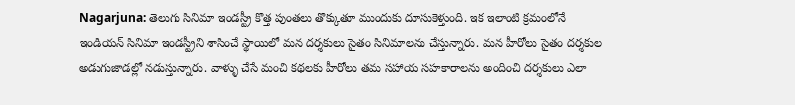Nagarjuna: తెలుగు సినిమా ఇండస్ట్రీ కొత్త పుంతలు తొక్కుతూ ముందుకు దూసుకెళ్తుంది. ఇక ఇలాంటి క్రమంలోనే ఇండియన్ సినిమా ఇండస్ట్రీని శాసించే స్థాయిలో మన దర్శకులు సైతం సినిమాలను చేస్తున్నారు. మన హీరోలు సైతం దర్శకుల అడుగుజాడల్లో నడుస్తున్నారు. వాళ్ళు చేసే మంచి కథలకు హీరోలు తమ సహాయ సహకారాలను అందించి దర్శకులు ఎలా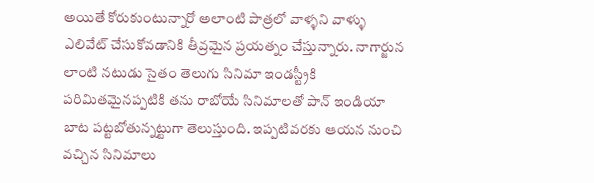అయితే కోరుకుంటున్నారో అలాంటి పాత్రలో వాళ్ళని వాళ్ళు ఎలివేట్ చేసుకోవడానికి తీవ్రమైన ప్రయత్నం చేస్తున్నారు. నాగార్జున లాంటి నటుడు సైతం తెలుగు సినిమా ఇండస్ట్రీకి పరిమితమైనప్పటికి తను రాబోయే సినిమాలతో పాన్ ఇండియా బాట పట్టబోతున్నట్టుగా తెలుస్తుంది. ఇప్పటివరకు ఆయన నుంచి వచ్చిన సినిమాలు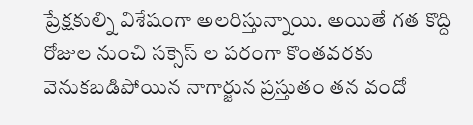ప్రేక్షకుల్ని విశేషంగా అలరిస్తున్నాయి. అయితే గత కొద్ది రోజుల నుంచి సక్సెస్ ల పరంగా కొంతవరకు వెనుకబడిపోయిన నాగార్జున ప్రస్తుతం తన వందో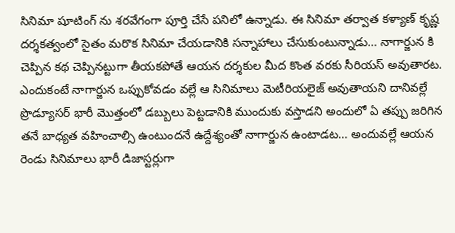సినిమా షూటింగ్ ను శరవేగంగా పూర్తి చేసే పనిలో ఉన్నాడు. ఈ సినిమా తర్వాత కళ్యాణ్ కృష్ణ దర్శకత్వంలో సైతం మరొక సినిమా చేయడానికి సన్నాహాలు చేసుకుంటున్నాడు… నాగార్జున కి చెప్పిన కథ చెప్పినట్టుగా తీయకపోతే ఆయన దర్శకుల మీద కొంత వరకు సీరియస్ అవుతారట.
ఎందుకంటే నాగార్జున ఒప్పుకోవడం వల్లే ఆ సినిమాలు మెటీరియలైజ్ అవుతాయని దానివల్లే ప్రొడ్యూసర్ భారీ మొత్తంలో డబ్బులు పెట్టడానికి ముందుకు వస్తాడని అందులో ఏ తప్పు జరిగిన తనే బాధ్యత వహించాల్సి ఉంటుందనే ఉద్దేశ్యంతో నాగార్జున ఉంటాడట… అందువల్లే ఆయన రెండు సినిమాలు భారీ డిజాస్టర్లుగా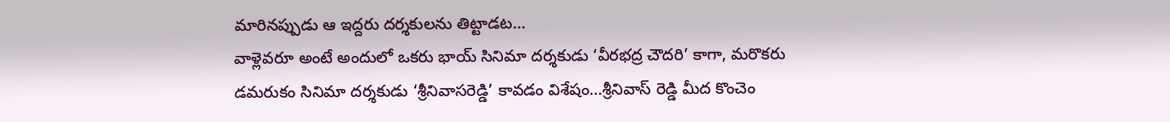మారినప్పుడు ఆ ఇద్దరు దర్శకులను తిట్టాడట…
వాళ్లెవరూ అంటే అందులో ఒకరు భాయ్ సినిమా దర్శకుడు ‘వీరభద్ర చౌదరి’ కాగా, మరొకరు డమరుకం సినిమా దర్శకుడు ‘శ్రీనివాసరెడ్డి’ కావడం విశేషం…శ్రీనివాస్ రెడ్డి మీద కొంచెం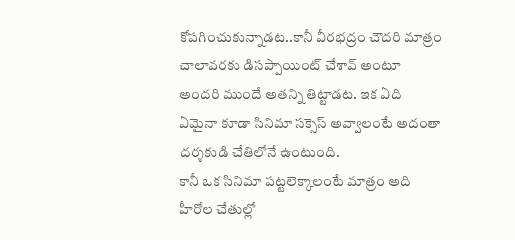కోపగించుకున్నాడట..కానీ వీరభద్రం చౌదరి మాత్రం చాలావరకు డిసప్పాయింట్ చేశావ్ అంటూ అందరి ముందే అతన్ని తిట్టాడట. ఇక ఏది ఏమైనా కూడా సినిమా సక్సెస్ అవ్వాలంటే అదంతా దర్శకుడి చేతిలోనే ఉంటుంది.
కానీ ఒక సినిమా పట్టలెక్కాలంటే మాత్రం అది హీరోల చేతుల్లో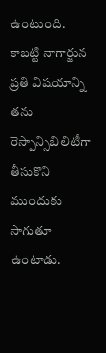ఉంటుంది. కాబట్టి నాగార్జున ప్రతి విషయాన్ని తను రెస్పాన్సిబిలిటీగా తీసుకొని ముందుకు సాగుతూ ఉంటాడు.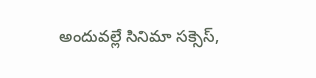అందువల్లే సినిమా సక్సెస్,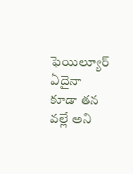ఫెయిల్యూర్ ఏదైనా కూడా తన వల్లే అని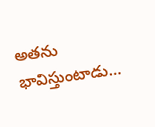అతను భావిస్తుంటాడు…